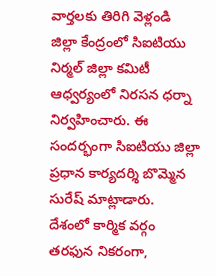వార్తలకు తిరిగి వెళ్లండి
జిల్లా కేంద్రంలో సిఐటియు నిర్మల్ జిల్లా కమిటీ ఆధ్వర్యంలో నిరసన ధర్నా నిర్వహించారు. ఈ సందర్భంగా సిఐటియు జిల్లా ప్రధాన కార్యదర్శి బొమ్మెన సురేష్ మాట్లాడారు.
దేశంలో కార్మిక వర్గం తరఫున నికరంగా,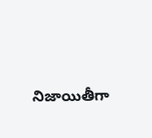నిజాయితీగా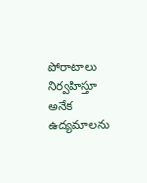పోరాటాలు నిర్వహిస్తూ అనేక ఉద్యమాలను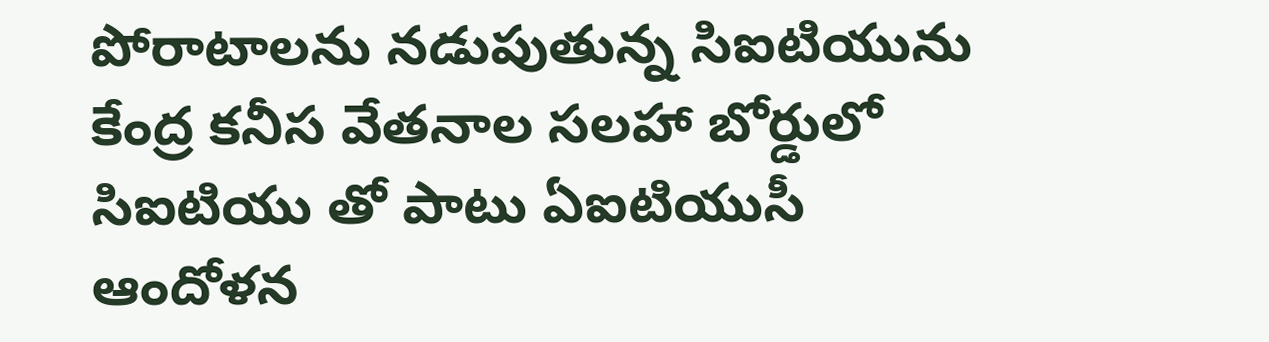పోరాటాలను నడుపుతున్న సిఐటియును కేంద్ర కనీస వేతనాల సలహా బోర్డులో సిఐటియు తో పాటు ఏఐటియుసీ ఆందోళన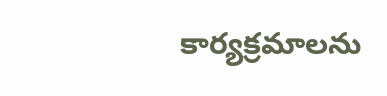కార్యక్రమాలను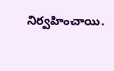నిర్వహించాయి.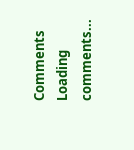Comments
Loading comments...